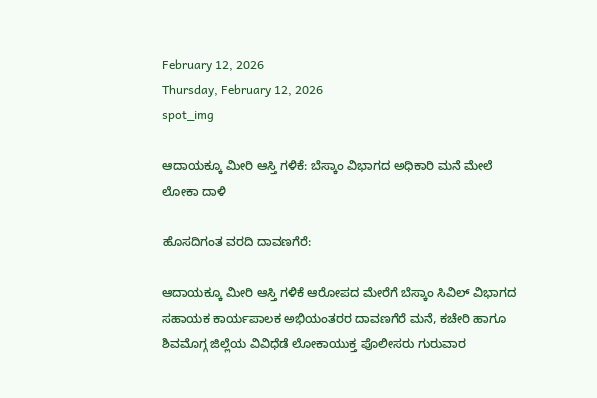February 12, 2026
Thursday, February 12, 2026
spot_img

ಆದಾಯಕ್ಕೂ ಮೀರಿ ಆಸ್ತಿ ಗಳಿಕೆ: ಬೆಸ್ಕಾಂ ವಿಭಾಗದ ಅಧಿಕಾರಿ ಮನೆ ಮೇಲೆ ಲೋಕಾ ದಾಳಿ

ಹೊಸದಿಗಂತ ವರದಿ ದಾವಣಗೆರೆ:

ಆದಾಯಕ್ಕೂ ಮೀರಿ ಆಸ್ತಿ ಗಳಿಕೆ ಆರೋಪದ ಮೇರೆಗೆ ಬೆಸ್ಕಾಂ ಸಿವಿಲ್ ವಿಭಾಗದ ಸಹಾಯಕ ಕಾರ್ಯಪಾಲಕ ಅಭಿಯಂತರರ ದಾವಣಗೆರೆ ಮನೆ, ಕಚೇರಿ ಹಾಗೂ ಶಿವಮೊಗ್ಗ ಜಿಲ್ಲೆಯ ವಿವಿಧೆಡೆ ಲೋಕಾಯುಕ್ತ ಪೊಲೀಸರು ಗುರುವಾರ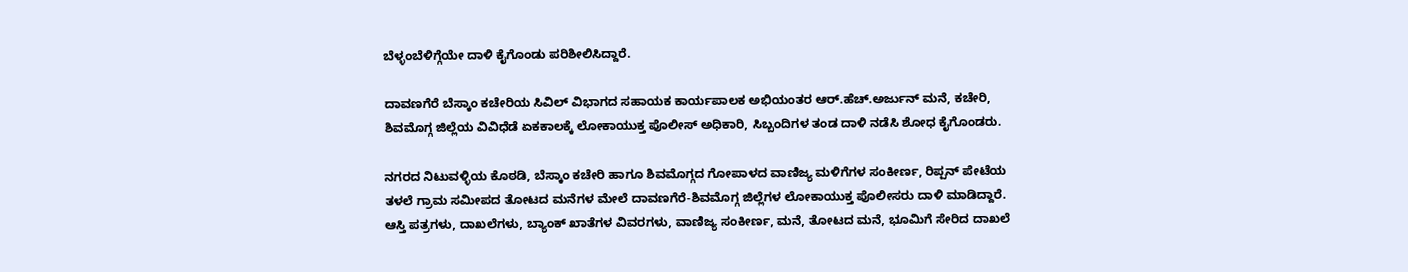ಬೆಳ್ಳಂಬೆಳಿಗ್ಗೆಯೇ ದಾಳಿ ಕೈಗೊಂಡು ಪರಿಶೀಲಿಸಿದ್ದಾರೆ.

ದಾವಣಗೆರೆ ಬೆಸ್ಕಾಂ ಕಚೇರಿಯ ಸಿವಿಲ್ ವಿಭಾಗದ ಸಹಾಯಕ ಕಾರ್ಯಪಾಲಕ ಅಭಿಯಂತರ ಆರ್.ಹೆಚ್.ಅರ್ಜುನ್ ಮನೆ, ಕಚೇರಿ, ಶಿವಮೊಗ್ಗ ಜಿಲ್ಲೆಯ ವಿವಿಧೆಡೆ ಏಕಕಾಲಕ್ಕೆ ಲೋಕಾಯುಕ್ತ ಪೊಲೀಸ್ ಅಧಿಕಾರಿ, ಸಿಬ್ಬಂದಿಗಳ ತಂಡ ದಾಳಿ ನಡೆಸಿ ಶೋಧ ಕೈಗೊಂಡರು.

ನಗರದ ನಿಟುವಳ್ಳಿಯ ಕೊಠಡಿ, ಬೆಸ್ಕಾಂ ಕಚೇರಿ ಹಾಗೂ ಶಿವಮೊಗ್ಗದ ಗೋಪಾಳದ ವಾಣಿಜ್ಯ ಮಳಿಗೆಗಳ ಸಂಕೀರ್ಣ, ರಿಪ್ಪನ್ ಪೇಟೆಯ ತಳಲೆ ಗ್ರಾಮ ಸಮೀಪದ ತೋಟದ ಮನೆಗಳ ಮೇಲೆ ದಾವಣಗೆರೆ-ಶಿವಮೊಗ್ಗ ಜಿಲ್ಲೆಗಳ ಲೋಕಾಯುಕ್ತ ಪೊಲೀಸರು ದಾಳಿ ಮಾಡಿದ್ದಾರೆ. ಆಸ್ತಿ ಪತ್ರಗಳು, ದಾಖಲೆಗಳು, ಬ್ಯಾಂಕ್ ಖಾತೆಗಳ ವಿವರಗಳು, ವಾಣಿಜ್ಯ ಸಂಕೀರ್ಣ, ಮನೆ, ತೋಟದ ಮನೆ, ಭೂಮಿಗೆ ಸೇರಿದ ದಾಖಲೆ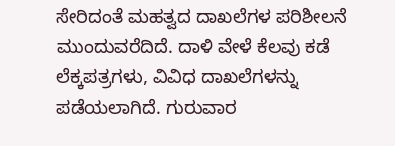ಸೇರಿದಂತೆ ಮಹತ್ವದ ದಾಖಲೆಗಳ ಪರಿಶೀಲನೆ ಮುಂದುವರೆದಿದೆ. ದಾಳಿ ವೇಳೆ ಕೆಲವು ಕಡೆ ಲೆಕ್ಕಪತ್ರಗಳು, ವಿವಿಧ ದಾಖಲೆಗಳನ್ನು ಪಡೆಯಲಾಗಿದೆ. ಗುರುವಾರ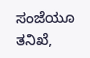ಸಂಜೆಯೂ ತನಿಖೆ,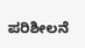ಪರಿಶೀಲನೆ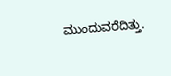ಮುಂದುವರೆದಿತ್ತು.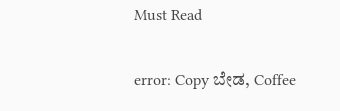Must Read

error: Copy ಬೇಡ, Coffee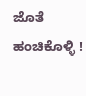ಜೊತೆ ಹಂಚಿಕೊಳ್ಳಿ !